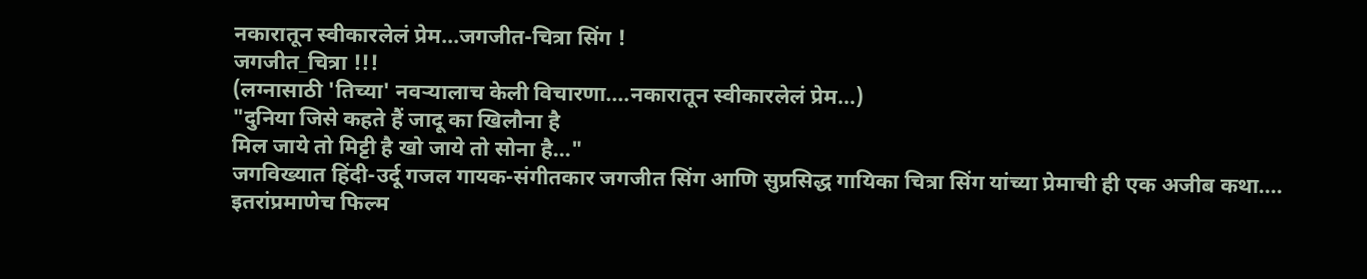नकारातून स्वीकारलेलं प्रेम...जगजीत-चित्रा सिंग !
जगजीत_चित्रा !!!
(लग्नासाठी 'तिच्या' नवऱ्यालाच केली विचारणा....नकारातून स्वीकारलेलं प्रेम...)
"दुनिया जिसे कहते हैं जादू का खिलौना है
मिल जाये तो मिट्टी है खो जाये तो सोना है..."
जगविख्यात हिंदी-उर्दू गजल गायक-संगीतकार जगजीत सिंग आणि सुप्रसिद्ध गायिका चित्रा सिंग यांच्या प्रेमाची ही एक अजीब कथा....
इतरांप्रमाणेच फिल्म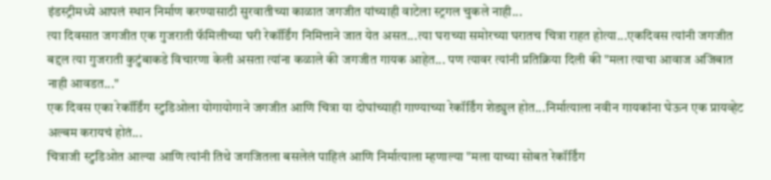इंडस्ट्रीमध्ये आपलं स्थान निर्माण करण्यासाठी सुरवातीच्या काळात जगजीत यांच्याही वाटेला स्ट्रगल चुकले नाही...
त्या दिवसात जगजीत एक गुजराती फॅमिलीच्या घरी रेकॉर्डिंग निमित्ताने जात येत असत...त्या घराच्या समोरच्या घरातच चित्रा राहत होत्या...एकदिवस त्यांनी जगजीत बद्दल त्या गुजराती कुटुंबाकडे विचारणा केली असता त्यांना कळाले की जगजीत गायक आहेत... पण त्यावर त्यांनी प्रतिक्रिया दिली की "मला त्याचा आवाज अजिबात नाही आवडत..."
एक दिवस एका रेकॉर्डिंग स्टुडिओला योगायोगाने जगजीत आणि चित्रा या दोघांच्याही गाण्याच्या रेकॉर्डिंग शेड्युल होत...निर्मात्याला नवीन गायकांना घेऊन एक प्रायव्हेट अल्बम करायचं होतं...
चित्राजी स्टुडिओत आल्या आणि त्यांनी तिथे जगजितला बसलेलं पाहिलं आणि निर्मात्याला म्हणाल्या "मला याच्या सोबत रेकॉर्डिंग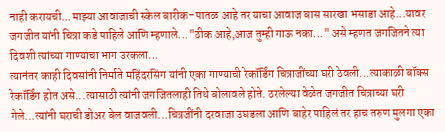नाही करायची...माझ्या आवाजाची स्केल बारीक-पातळ आहे तर याचा आवाज बास सारखा भसाडा आहे...यावर जगजीत यांनी चित्रा कडे पाहिले आणि म्हणाले..."ठीक आहे,आज तुम्ही गाऊ नका..." असे म्हणत जगजितने त्या दिवशी त्यांच्या गाण्याचा भाग उरकला...
त्यानंतर काही दिवसांनी निर्माते महिंदरसिंग यांनी एका गाण्याची रेकॉर्डिंग चित्राजींच्या घरी ठेवली...त्याकाळी बॉक्स रेकॉर्डिंग होत असे...त्यासाठी त्यांनी जगजितलाही तिथे बोलावले होते. ठरलेल्या वेळेत जगजीत चित्राच्या घरी गेले...त्यांनी घराची डोअर बेल वाजवली...चित्रजींनी दरवाजा उघडला आणि बाहेर पाहिलं तर हाच तरुण मुलगा एका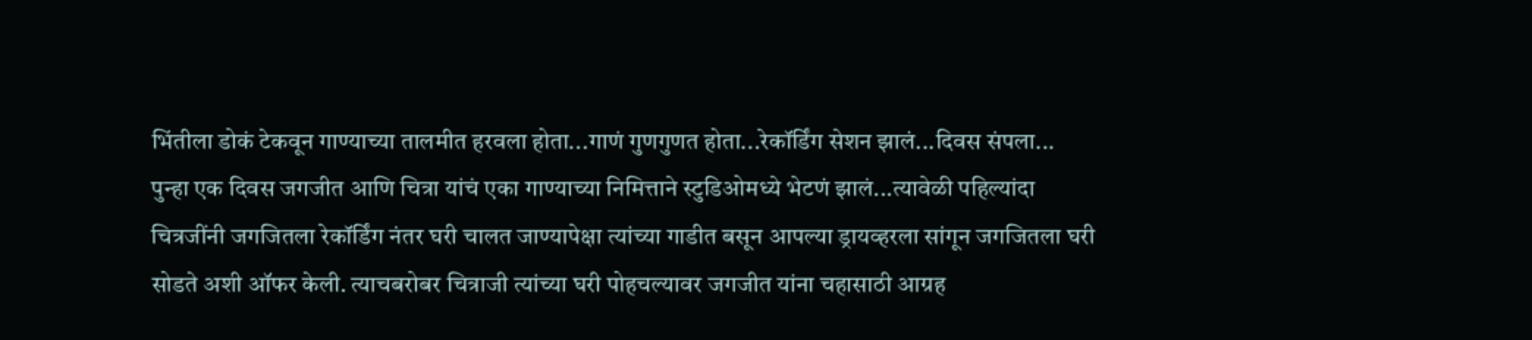भिंतीला डोकं टेकवून गाण्याच्या तालमीत हरवला होता...गाणं गुणगुणत होता...रेकॉर्डिंग सेशन झालं...दिवस संपला...
पुन्हा एक दिवस जगजीत आणि चित्रा यांचं एका गाण्याच्या निमित्ताने स्टुडिओमध्ये भेटणं झालं...त्यावेळी पहिल्यांदा चित्रजींनी जगजितला रेकॉर्डिंग नंतर घरी चालत जाण्यापेक्षा त्यांच्या गाडीत बसून आपल्या ड्रायव्हरला सांगून जगजितला घरी सोडते अशी ऑफर केली. त्याचबरोबर चित्राजी त्यांच्या घरी पोहचल्यावर जगजीत यांना चहासाठी आग्रह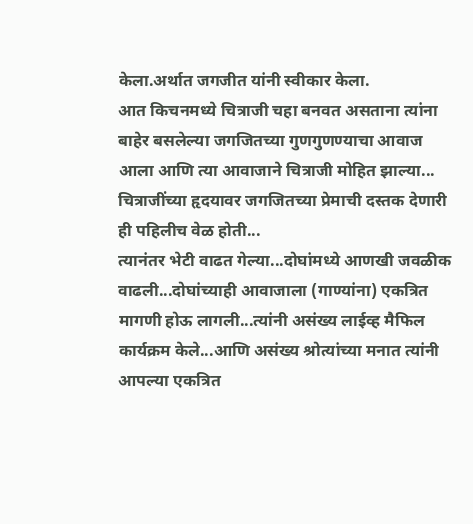केला.अर्थात जगजीत यांनी स्वीकार केला.
आत किचनमध्ये चित्राजी चहा बनवत असताना त्यांना बाहेर बसलेल्या जगजितच्या गुणगुणण्याचा आवाज आला आणि त्या आवाजाने चित्राजी मोहित झाल्या... चित्राजींच्या हृदयावर जगजितच्या प्रेमाची दस्तक देणारी ही पहिलीच वेळ होती...
त्यानंतर भेटी वाढत गेल्या...दोघांमध्ये आणखी जवळीक वाढली...दोघांच्याही आवाजाला (गाण्यांना) एकत्रित मागणी होऊ लागली...त्यांनी असंख्य लाईव्ह मैफिल कार्यक्रम केले...आणि असंख्य श्रोत्यांच्या मनात त्यांनी आपल्या एकत्रित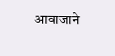आवाजाने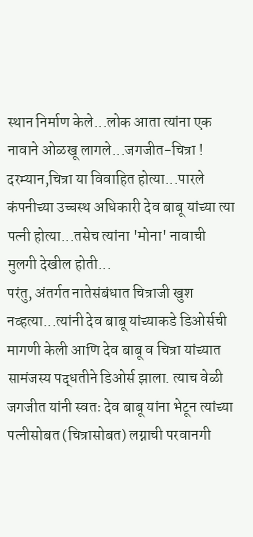स्थान निर्माण केले...लोक आता त्यांना एक नावाने ओळखू लागले...जगजीत-चित्रा !
दरम्यान,चित्रा या विवाहित होत्या...पारले कंपनीच्या उच्चस्थ अधिकारी देव बाबू यांच्या त्या पत्नी होत्या...तसेच त्यांना 'मोना' नावाची मुलगी देखील होती...
परंतु, अंतर्गत नातेसंबंधात चित्राजी खुश नव्हत्या...त्यांनी देव बाबू यांच्याकडे डिओर्सची मागणी केली आणि देव बाबू व चित्रा यांच्यात सामंजस्य पद्धतीने डिओर्स झाला. त्याच वेळी जगजीत यांनी स्वतः देव बाबू यांना भेटून त्यांच्या पत्नीसोबत (चित्रासोबत) लग्नाची परवानगी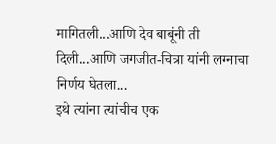मागितली...आणि देव बाबूंनी ती दिली...आणि जगजीत-चित्रा यांनी लग्नाचा निर्णय घेतला...
इथे त्यांना त्यांचीच एक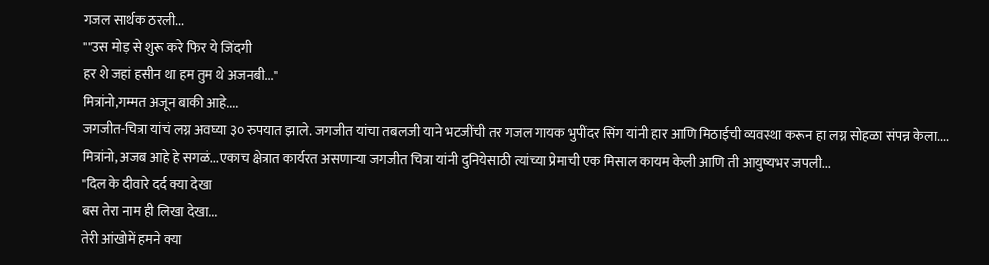गजल सार्थक ठरली...
""उस मोड़ से शुरू करे फिर ये जिंदगी
हर शे जहां हसीन था हम तुम थे अजनबी..."
मित्रांनो,गम्मत अजून बाकी आहे....
जगजीत-चित्रा यांचं लग्न अवघ्या ३० रुपयात झाले. जगजीत यांचा तबलजी याने भटजींची तर गजल गायक भुपींदर सिंग यांनी हार आणि मिठाईची व्यवस्था करून हा लग्न सोहळा संपन्न केला....
मित्रांनो, अजब आहे हे सगळं...एकाच क्षेत्रात कार्यरत असणाऱ्या जगजीत चित्रा यांनी दुनियेसाठी त्यांच्या प्रेमाची एक मिसाल कायम केली आणि ती आयुष्यभर जपली...
"दिल के दीवारे दर्द क्या देखा
बस तेरा नाम ही लिखा देखा...
तेरी आंखोमें हमने क्या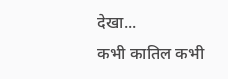देखा...
कभी कातिल कभी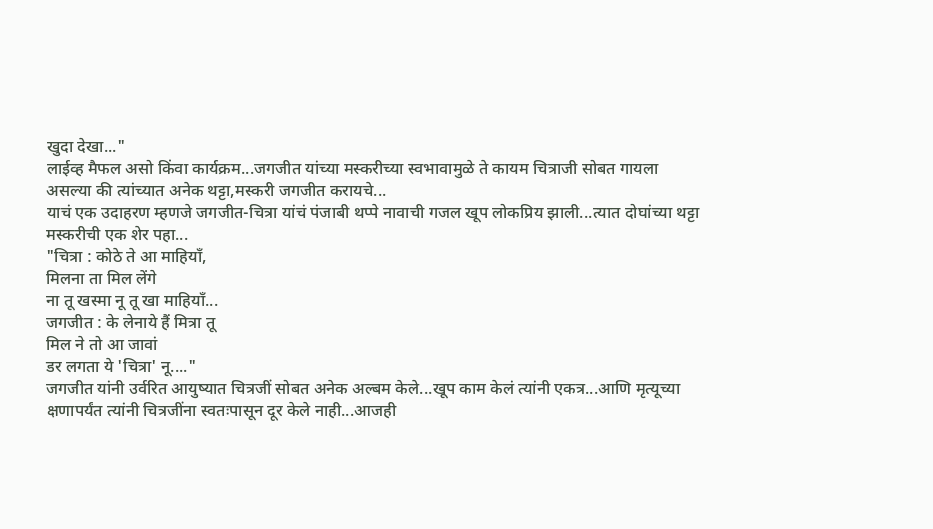खुदा देखा..."
लाईव्ह मैफल असो किंवा कार्यक्रम...जगजीत यांच्या मस्करीच्या स्वभावामुळे ते कायम चित्राजी सोबत गायला असल्या की त्यांच्यात अनेक थट्टा,मस्करी जगजीत करायचे...
याचं एक उदाहरण म्हणजे जगजीत-चित्रा यांचं पंजाबी थप्पे नावाची गजल खूप लोकप्रिय झाली...त्यात दोघांच्या थट्टा मस्करीची एक शेर पहा...
"चित्रा : कोठे ते आ माहियाँ,
मिलना ता मिल लेंगे
ना तू खस्मा नू तू खा माहियाँ...
जगजीत : के लेनाये हैं मित्रा तू
मिल ने तो आ जावां
डर लगता ये 'चित्रा' नू...."
जगजीत यांनी उर्वरित आयुष्यात चित्रजीं सोबत अनेक अल्बम केले...खूप काम केलं त्यांनी एकत्र...आणि मृत्यूच्या क्षणापर्यंत त्यांनी चित्रजींना स्वतःपासून दूर केले नाही...आजही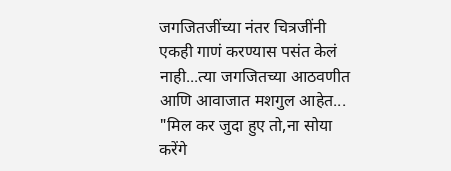जगजितजींच्या नंतर चित्रजींनी एकही गाणं करण्यास पसंत केलं नाही...त्या जगजितच्या आठवणीत आणि आवाजात मशगुल आहेत...
"मिल कर जुदा हुए तो,ना सोया करेंगे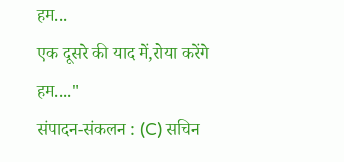हम...
एक दूसरे की याद में,रोया करेंगे हम...."
संपादन-संकलन : (C) सचिन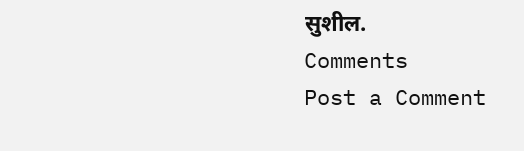सुशील.
Comments
Post a Comment